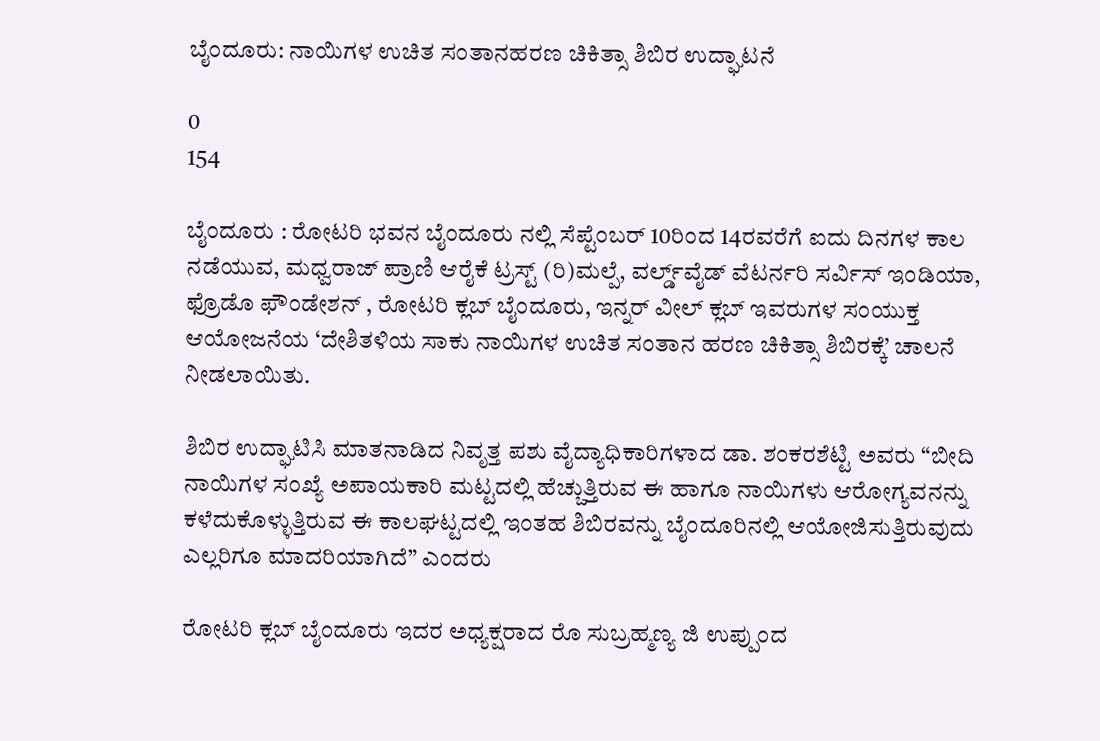ಬೈಂದೂರು: ನಾಯಿಗಳ ಉಚಿತ ಸಂತಾನಹರಣ ಚಿಕಿತ್ಸಾ ಶಿಬಿರ ಉದ್ಘಾಟನೆ

0
154

ಬೈಂದೂರು : ರೋಟರಿ ಭವನ ಬೈಂದೂರು ನಲ್ಲಿ ಸೆಪ್ಟೆಂಬರ್ 10ರಿಂದ 14ರವರೆಗೆ ಐದು ದಿನಗಳ ಕಾಲ ನಡೆಯುವ, ಮಧ್ವರಾಜ್ ಪ್ರಾಣಿ ಆರೈಕೆ ಟ್ರಸ್ಟ್ (ರಿ)ಮಲ್ಪೆ, ವರ್ಲ್ಡ್‌ವೈಡ್ ವೆಟರ್ನರಿ ಸರ್ವಿಸ್ ಇಂಡಿಯಾ, ಫ್ರೊಡೊ ಫೌಂಡೇಶನ್ , ರೋಟರಿ ಕ್ಲಬ್ ಬೈಂದೂರು, ಇನ್ನರ್ ವೀಲ್ ಕ್ಲಬ್ ಇವರುಗಳ ಸಂಯುಕ್ತ ಆಯೋಜನೆಯ ‘ದೇಶಿತಳಿಯ ಸಾಕು ನಾಯಿಗಳ ಉಚಿತ ಸಂತಾನ ಹರಣ ಚಿಕಿತ್ಸಾ ಶಿಬಿರಕ್ಕೆ’ ಚಾಲನೆ ನೀಡಲಾಯಿತು.

ಶಿಬಿರ ಉದ್ಘಾಟಿಸಿ ಮಾತನಾಡಿದ ನಿವೃತ್ತ ಪಶು ವೈದ್ಯಾಧಿಕಾರಿಗಳಾದ ಡಾ. ಶಂಕರಶೆಟ್ಟಿ ಅವರು “ಬೀದಿ ನಾಯಿಗಳ ಸಂಖ್ಯೆ ಅಪಾಯಕಾರಿ ಮಟ್ಟದಲ್ಲಿ ಹೆಚ್ಚುತ್ತಿರುವ ಈ ಹಾಗೂ ನಾಯಿಗಳು ಆರೋಗ್ಯವನನ್ನು ಕಳೆದುಕೊಳ್ಳುತ್ತಿರುವ ಈ ಕಾಲಘಟ್ಟದಲ್ಲಿ ಇಂತಹ ಶಿಬಿರವನ್ನು ಬೈಂದೂರಿನಲ್ಲಿ ಆಯೋಜಿಸುತ್ತಿರುವುದು ಎಲ್ಲರಿಗೂ ಮಾದರಿಯಾಗಿದೆ” ಎಂದರು

ರೋಟರಿ ಕ್ಲಬ್ ಬೈಂದೂರು ಇದರ ಅಧ್ಯಕ್ಷರಾದ ರೊ ಸುಬ್ರಹ್ಮಣ್ಯ ಜಿ ಉಪ್ಪುಂದ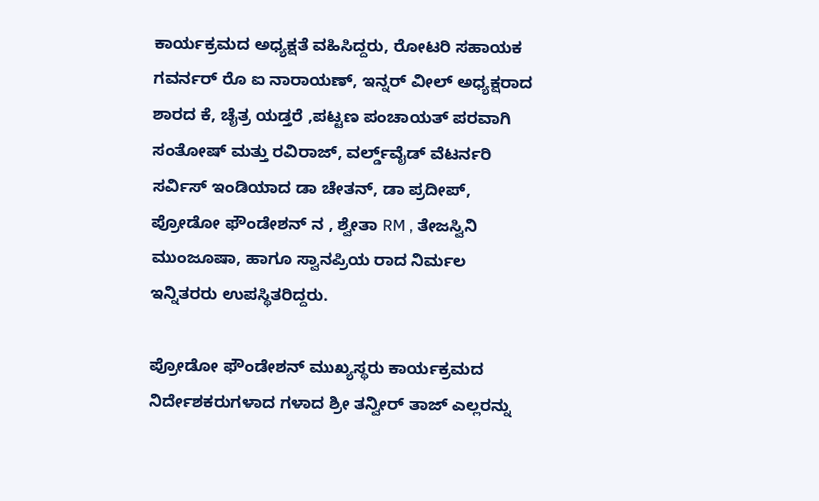ಕಾರ್ಯಕ್ರಮದ ಅಧ್ಯಕ್ಷತೆ ವಹಿಸಿದ್ದರು, ರೋಟರಿ ಸಹಾಯಕ ಗವರ್ನರ್ ರೊ ಐ ನಾರಾಯಣ್, ಇನ್ನರ್ ವೀಲ್ ಅಧ್ಯಕ್ಷರಾದ ಶಾರದ ಕೆ, ಚೈತ್ರ ಯಡ್ತರೆ ,ಪಟ್ಟಣ ಪಂಚಾಯತ್ ಪರವಾಗಿ ಸಂತೋಷ್ ಮತ್ತು ರವಿರಾಜ್, ವರ್ಲ್ಡ್‌ವೈಡ್ ವೆಟರ್ನರಿ ಸರ್ವಿಸ್ ಇಂಡಿಯಾದ ಡಾ ಚೇತನ್, ಡಾ ಪ್ರದೀಪ್, ಪ್ರೋಡೋ ಫೌಂಡೇಶನ್ ನ , ಶ್ವೇತಾ RM , ತೇಜಸ್ವಿನಿ ಮುಂಜೂಷಾ, ಹಾಗೂ ಸ್ವಾನಪ್ರಿಯ ರಾದ ನಿರ್ಮಲ ಇನ್ನಿತರರು ಉಪಸ್ಥಿತರಿದ್ದರು.

ಪ್ರೋಡೋ ಫೌಂಡೇಶನ್ ಮುಖ್ಯಸ್ಥರು ಕಾರ್ಯಕ್ರಮದ ನಿರ್ದೇಶಕರುಗಳಾದ ಗಳಾದ ಶ್ರೀ ತನ್ವೀರ್ ತಾಜ್ ಎಲ್ಲರನ್ನು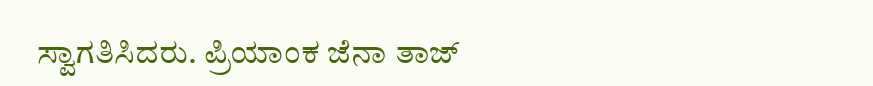ಸ್ವಾಗತಿಸಿದರು. ಪ್ರಿಯಾಂಕ ಜೆನಾ ತಾಜ್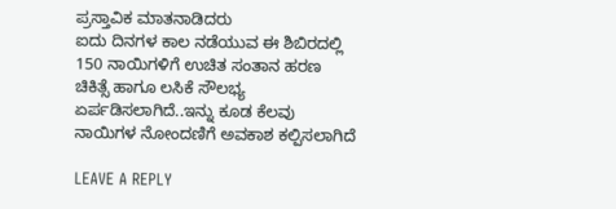ಪ್ರಸ್ತಾವಿಕ ಮಾತನಾಡಿದರು
ಐದು ದಿನಗಳ ಕಾಲ ನಡೆಯುವ ಈ ಶಿಬಿರದಲ್ಲಿ 150 ನಾಯಿಗಳಿಗೆ ಉಚಿತ ಸಂತಾನ ಹರಣ ಚಿಕಿತ್ಸೆ ಹಾಗೂ ಲಸಿಕೆ ಸೌಲಭ್ಯ ಏರ್ಪಡಿಸಲಾಗಿದೆ..ಇನ್ನು ಕೂಡ ಕೆಲವು ನಾಯಿಗಳ ನೋಂದಣಿಗೆ ಅವಕಾಶ ಕಲ್ಪಿಸಲಾಗಿದೆ

LEAVE A REPLY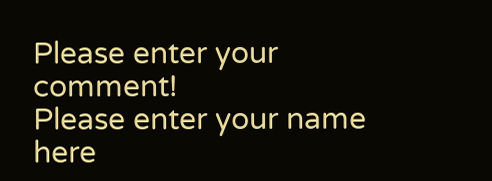Please enter your comment!
Please enter your name here